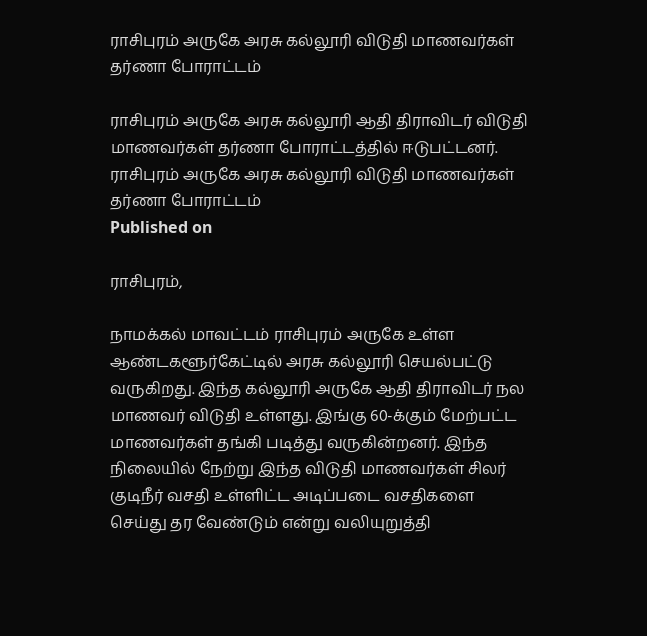ராசிபுரம் அருகே அரசு கல்லூரி விடுதி மாணவர்கள் தர்ணா போராட்டம்

ராசிபுரம் அருகே அரசு கல்லூரி ஆதி திராவிடர் விடுதி மாணவர்கள் தர்ணா போராட்டத்தில் ஈடுபட்டனர்.
ராசிபுரம் அருகே அரசு கல்லூரி விடுதி மாணவர்கள் தர்ணா போராட்டம்
Published on

ராசிபுரம்,

நாமக்கல் மாவட்டம் ராசிபுரம் அருகே உள்ள ஆண்டகளூர்கேட்டில் அரசு கல்லூரி செயல்பட்டு வருகிறது. இந்த கல்லூரி அருகே ஆதி திராவிடர் நல மாணவர் விடுதி உள்ளது. இங்கு 60-க்கும் மேற்பட்ட மாணவர்கள் தங்கி படித்து வருகின்றனர். இந்த நிலையில் நேற்று இந்த விடுதி மாணவர்கள் சிலர் குடிநீர் வசதி உள்ளிட்ட அடிப்படை வசதிகளை செய்து தர வேண்டும் என்று வலியுறுத்தி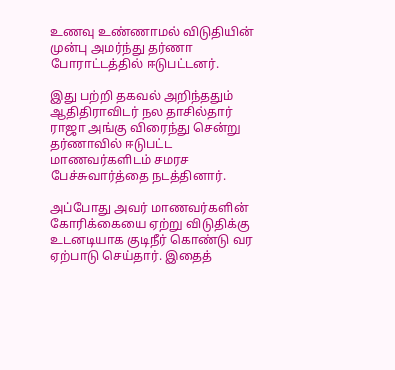உணவு உண்ணாமல் விடுதியின் முன்பு அமர்ந்து தர்ணா போராட்டத்தில் ஈடுபட்டனர்.

இது பற்றி தகவல் அறிந்ததும் ஆதிதிராவிடர் நல தாசில்தார் ராஜா அங்கு விரைந்து சென்று தர்ணாவில் ஈடுபட்ட மாணவர்களிடம் சமரச பேச்சுவார்த்தை நடத்தினார்.

அப்போது அவர் மாணவர்களின் கோரிக்கையை ஏற்று விடுதிக்கு உடனடியாக குடிநீர் கொண்டு வர ஏற்பாடு செய்தார். இதைத்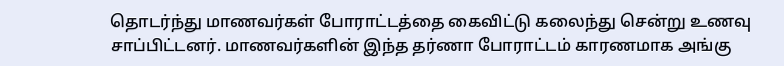தொடர்ந்து மாணவர்கள் போராட்டத்தை கைவிட்டு கலைந்து சென்று உணவு சாப்பிட்டனர். மாணவர்களின் இந்த தர்ணா போராட்டம் காரணமாக அங்கு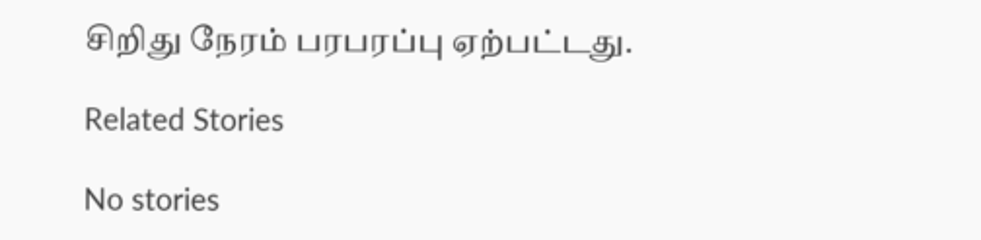சிறிது நேரம் பரபரப்பு ஏற்பட்டது.

Related Stories

No stories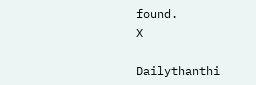found.
X

Dailythanthi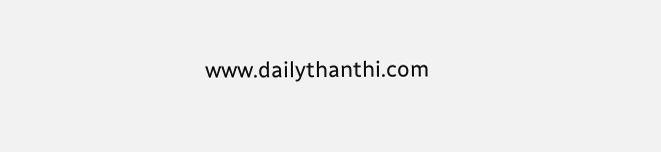www.dailythanthi.com